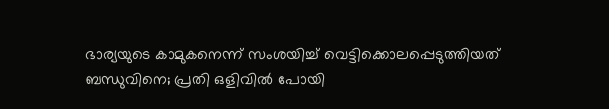ഭാര്യയുടെ കാമുകനെന്ന് സംശയിച്ച് വെട്ടിക്കൊലപ്പെടുത്തിയത് ബന്ധുവിനെ; പ്രതി ഒളിവില്‍ പോയി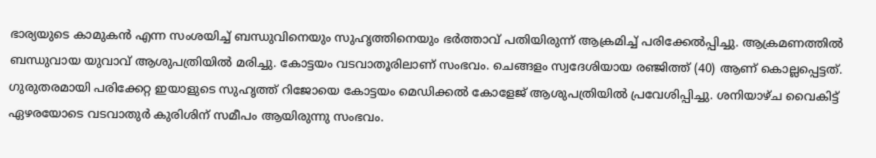ഭാര്യയുടെ കാമുകന്‍ എന്ന സംശയിച്ച് ബന്ധുവിനെയും സുഹൃത്തിനെയും ഭര്‍ത്താവ് പതിയിരുന്ന് ആക്രമിച്ച് പരിക്കേല്‍പ്പിച്ചു. ആക്രമണത്തില്‍ ബന്ധുവായ യുവാവ് ആശുപത്രിയില്‍ മരിച്ചു. കോട്ടയം വടവാതൂരിലാണ് സംഭവം. ചെങ്ങളം സ്വദേശിയായ രഞ്ജിത്ത് (40) ആണ് കൊല്ലപ്പെട്ടത്. ഗുരുതരമായി പരിക്കേറ്റ ഇയാളുടെ സുഹൃത്ത് റിജോയെ കോട്ടയം മെഡിക്കല്‍ കോളേജ് ആശുപത്രിയില്‍ പ്രവേശിപ്പിച്ചു. ശനിയാഴ്ച വൈകിട്ട് ഏഴരയോടെ വടവാതുര്‍ കുരിശിന് സമീപം ആയിരുന്നു സംഭവം.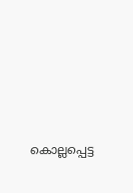കൊല്ലപ്പെട്ട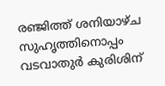രഞ്ജിത്ത് ശനിയാഴ്ച സുഹൃത്തിനൊപ്പം വടവാതുര്‍ കുരിശിന്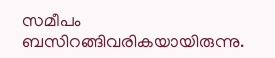സമീപം ബസിറങ്ങിവരികയായിരുന്നു.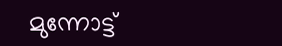മുന്നോട്ട്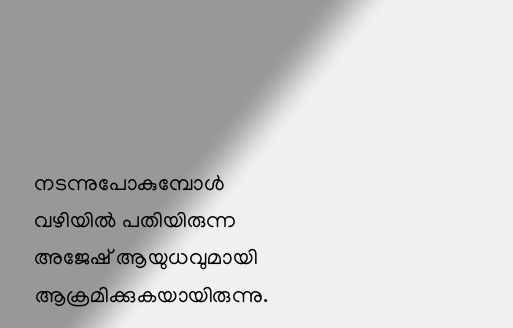നടന്നുപോകുമ്പോള്‍ വഴിയില്‍ പതിയിരുന്ന അജേഷ് ആയുധവുമായി ആക്രമിക്കുകയായിരുന്നു.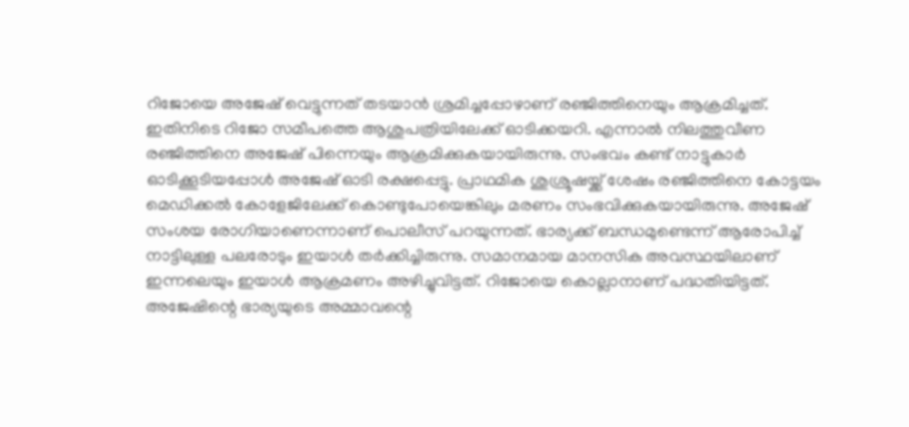റിജോയെ അജേഷ് വെട്ടുന്നത് തടയാന്‍ ശ്രമിച്ചപ്പോഴാണ് രഞ്ജിത്തിനെയും ആക്രമിച്ചത്. ഇതിനിടെ റിജോ സമീപത്തെ ആശുപത്രിയിലേക്ക് ഓടിക്കയറി. എന്നാല്‍ നിലത്തുവീണ രഞ്ജിത്തിനെ അജേഷ് പിന്നെയും ആക്രമിക്കുകയായിരുന്നു. സംഭവം കണ്ട് നാട്ടുകാര്‍ ഓടിക്കൂടിയപ്പോള്‍ അജേഷ് ഓടി രക്ഷപ്പെട്ടു. പ്രാഥമിക ശുശ്രൂഷയ്ക്ക് ശേഷം രഞ്ജിത്തിനെ കോട്ടയം മെഡിക്കല്‍ കോളേജിലേക്ക് കൊണ്ടുപോയെങ്കിലും മരണം സംഭവിക്കുകയായിരുന്നു. അജേഷ് സംശയ രോഗിയാണെന്നാണ് പൊലീസ് പറയുന്നത്. ഭാര്യക്ക് ബന്ധമുണ്ടെന്ന് ആരോപിച്ച് നാട്ടിലുള്ള പലരോടും ഇയാള്‍ തര്‍ക്കിച്ചിരുന്നു. സമാനമായ മാനസിക അവസ്ഥയിലാണ് ഇന്നലെയും ഇയാള്‍ ആക്രമണം അഴിച്ചുവിട്ടത്. റിജോയെ കൊല്ലാനാണ് പദ്ധതിയിട്ടത്. അജേഷിന്റെ ഭാര്യയുടെ അമ്മാവന്റെ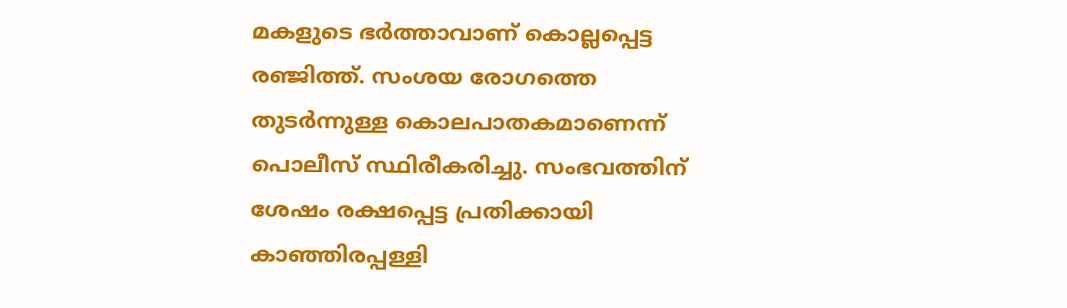മകളുടെ ഭര്‍ത്താവാണ് കൊല്ലപ്പെട്ട രഞ്ജിത്ത്. സംശയ രോഗത്തെ തുടര്‍ന്നുള്ള കൊലപാതകമാണെന്ന് പൊലീസ് സ്ഥിരീകരിച്ചു. സംഭവത്തിന് ശേഷം രക്ഷപ്പെട്ട പ്രതിക്കായി കാഞ്ഞിരപ്പള്ളി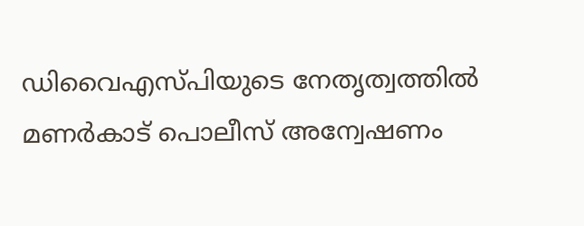ഡിവൈഎസ്പിയുടെ നേതൃത്വത്തില്‍ മണര്‍കാട് പൊലീസ് അന്വേഷണം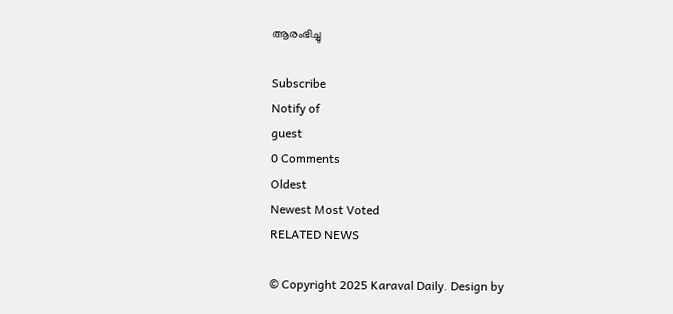ആരംഭിച്ചു

Subscribe
Notify of
guest
0 Comments
Oldest
Newest Most Voted
RELATED NEWS

© Copyright 2025 Karaval Daily. Design by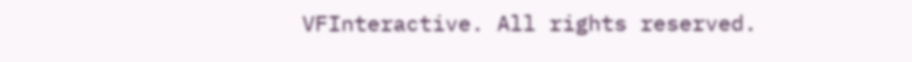VFInteractive. All rights reserved.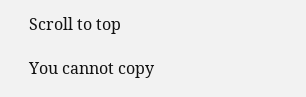Scroll to top

You cannot copy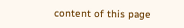content of this page